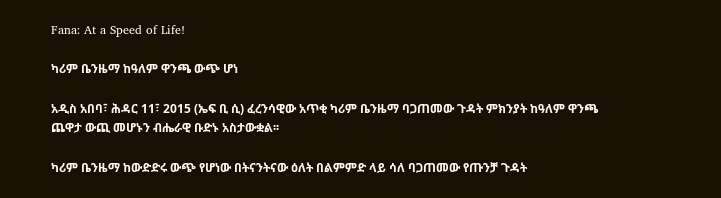Fana: At a Speed of Life!

ካሪም ቤንዜማ ከዓለም ዋንጫ ውጭ ሆነ

አዲስ አበባ፣ ሕዳር 11፣ 2015 (ኤፍ ቢ ሲ) ፈረንሳዊው አጥቂ ካሪም ቤንዜማ ባጋጠመው ጉዳት ምክንያት ከዓለም ዋንጫ ጨዋታ ውጪ መሆኑን ብሔራዊ ቡድኑ አስታውቋል፡፡

ካሪም ቤንዜማ ከውድድሩ ውጭ የሆነው በትናንትናው ዕለት በልምምድ ላይ ሳለ ባጋጠመው የጡንቻ ጉዳት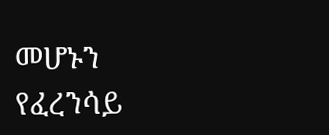መሆኑን የፈረንሳይ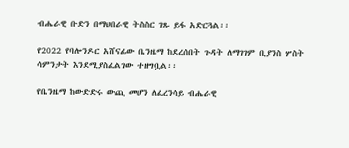ብሔራዊ ቡድን በማህበራዊ ትስስር ገጹ ይፋ አድርጓል፡፡

የ2022 የባሎንዶር አሸናፊው ቤንዜማ ከደረሰበት ጉዳት ለማገገም ቢያንስ ሦስት ሳምንታት እንደሚያስፈልገው ተዘግቧል፡፡

የቤንዜማ ከውድድሩ ውጪ መሆን ለፈረንሳይ ብሔራዊ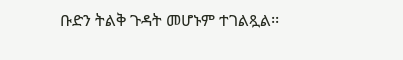ቡድን ትልቅ ጉዳት መሆኑም ተገልጿል፡፡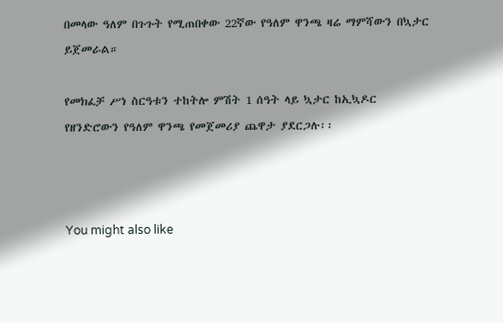በመላው ዓለም በጉጉት የሚጠበቀው 22ኛው የዓለም ዋንጫ ዛሬ ማምሻውን በኳታር ይጀመራል።

የመክፈቻ ሥነ ስርዓቱን ተከትሎ ምሽት 1 ሰዓት ላይ ኳታር ከኢኳዶር የዘንድሮውን የዓለም ዋንጫ የመጀመሪያ ጨዋታ ያደርጋሉ፡፡



You might also like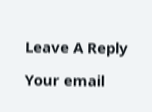Leave A Reply

Your email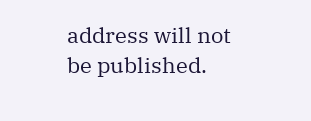address will not be published.